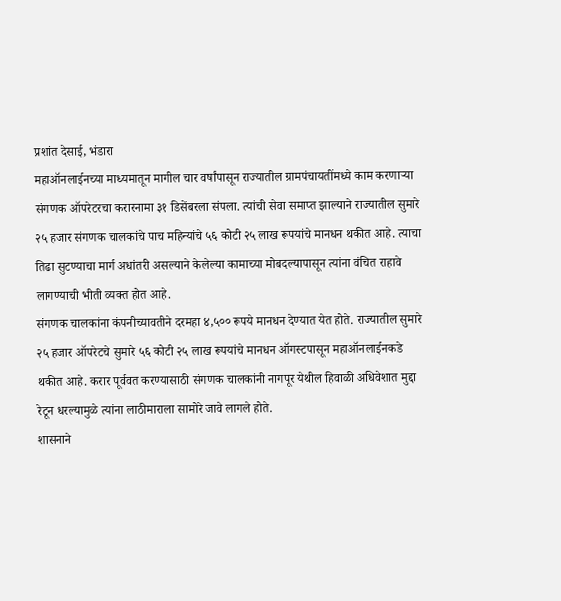प्रशांत देसाई, भंडारा
महाऑनलाईनच्या माध्यमातून मागील चार वर्षांपासून राज्यातील ग्रामपंचायतींमध्ये काम करणाऱ्या संगणक ऑपरेटरचा करारनामा ३१ डिसेंबरला संपला. त्यांची सेवा समाप्त झाल्याने राज्यातील सुमारे २५ हजार संगणक चालकांचे पाच महिन्यांचे ५६ कोटी २५ लाख रूपयांचे मानधन थकीत आहे. त्याचा तिढा सुटण्याचा मार्ग अधांतरी असल्याने केलेल्या कामाच्या मोबदल्यापासून त्यांना वंचित राहावे लागण्याची भीती व्यक्त होत आहे.
संगणक चालकांना कंपनीच्यावतीने दरमहा ४,५०० रूपये मानधन देण्यात येत होते. राज्यातील सुमारे २५ हजार ऑपरेटचे सुमारे ५६ कोटी २५ लाख रूपयांचे मानधन ऑगस्टपासून महाऑनलाईनकडे थकीत आहे. करार पूर्ववत करण्यासाठी संगणक चालकांनी नागपूर येथील हिवाळी अधिवेशात मुद्दा रेटून धरल्यामुळे त्यांना लाठीमाराला सामोरे जावे लागले होते.
शासनाने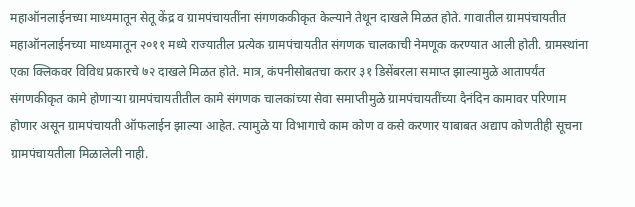महाऑनलाईनच्या माध्यमातून सेतू केंद्र व ग्रामपंचायतींना संगणककीकृत केल्याने तेथून दाखले मिळत होते. गावातील ग्रामपंचायतीत महाऑनलाईनच्या माध्यमातून २०११ मध्ये राज्यातील प्रत्येक ग्रामपंचायतीत संगणक चालकाची नेमणूक करण्यात आली होती. ग्रामस्थांना एका क्लिकवर विविध प्रकारचे ७२ दाखले मिळत होते. मात्र, कंपनीसोबतचा करार ३१ डिसेंबरला समाप्त झाल्यामुळे आतापर्यंत संगणकीकृत कामे होणाऱ्या ग्रामपंचायतीतील कामे संगणक चालकांच्या सेवा समाप्तीमुळे ग्रामपंचायतींच्या दैनंदिन कामावर परिणाम होणार असून ग्रामपंचायती ऑफलाईन झाल्या आहेत. त्यामुळे या विभागाचे काम कोण व कसे करणार याबाबत अद्याप कोणतीही सूचना ग्रामपंचायतीला मिळालेली नाही.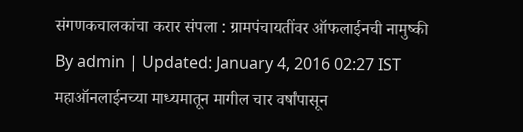संगणकचालकांचा करार संपला : ग्रामपंचायतींवर ऑफलाईनची नामुष्की
By admin | Updated: January 4, 2016 02:27 IST
महाऑनलाईनच्या माध्यमातून मागील चार वर्षांपासून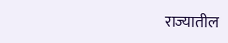राज्यातील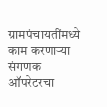ग्रामपंचायतींमध्ये काम करणाऱ्या संगणक ऑपरेटरचा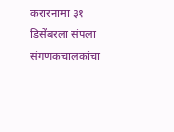करारनामा ३१ डिसेंबरला संपला
संगणकचालकांचा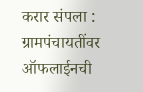करार संपला : ग्रामपंचायतींवर ऑफलाईनची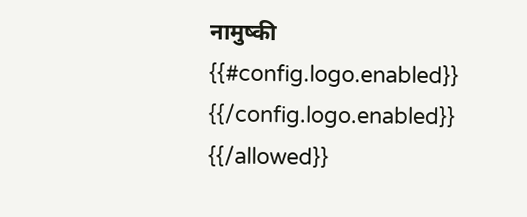नामुष्की
{{#config.logo.enabled}} {{/config.logo.enabled}}
{{/allowed}}